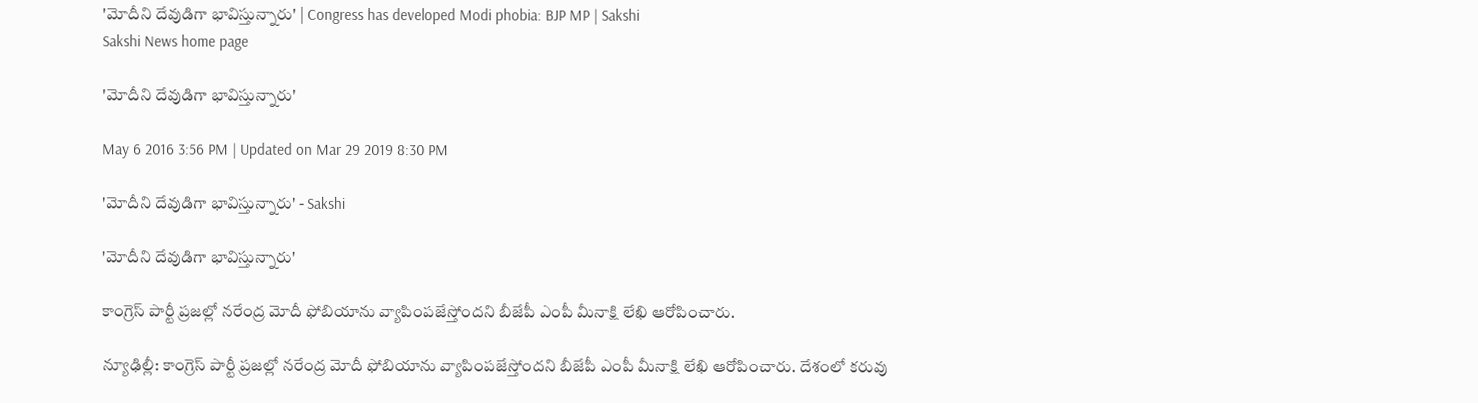'మోదీని దేవుడిగా భావిస్తున్నారు' | Congress has developed Modi phobia: BJP MP | Sakshi
Sakshi News home page

'మోదీని దేవుడిగా భావిస్తున్నారు'

May 6 2016 3:56 PM | Updated on Mar 29 2019 8:30 PM

'మోదీని దేవుడిగా భావిస్తున్నారు' - Sakshi

'మోదీని దేవుడిగా భావిస్తున్నారు'

కాంగ్రెస్ పార్టీ ప్రజల్లో నరేంద్ర మోదీ ఫోబియాను వ్యాపింపజేస్తోందని బీజేపీ ఎంపీ మీనాక్షి లేఖి ఆరోపించారు.

న్యూఢిల్లీ: కాంగ్రెస్ పార్టీ ప్రజల్లో నరేంద్ర మోదీ ఫోబియాను వ్యాపింపజేస్తోందని బీజేపీ ఎంపీ మీనాక్షి లేఖి ఆరోపించారు. దేశంలో కరువు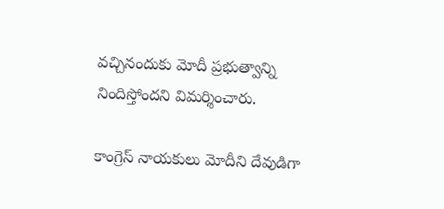వచ్చినందుకు మోదీ ప్రభుత్వాన్ని నిందిస్తోందని విమర్శించారు.

కాంగ్రెస్ నాయకులు మోదీని దేవుడిగా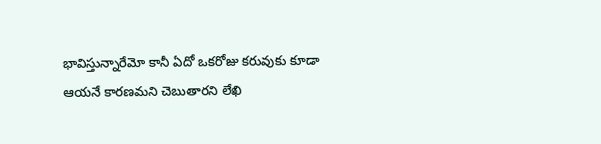భావిస్తున్నారేమో కానీ ఏదో ఒకరోజు కరువుకు కూడా ఆయనే కారణమని చెబుతారని లేఖి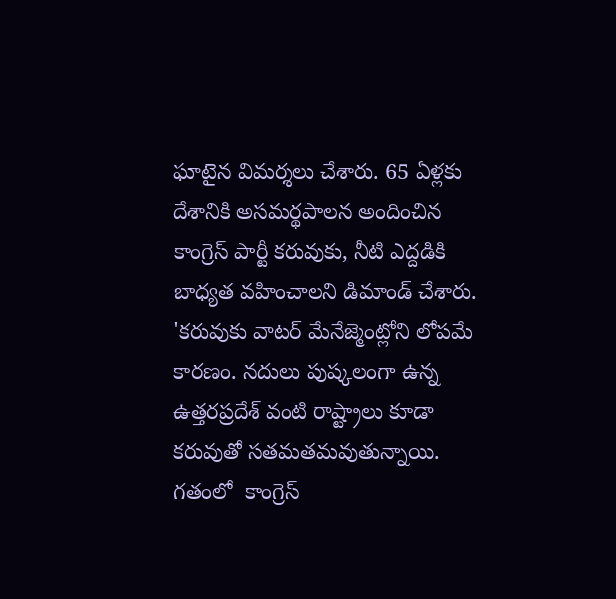ఘాటైన విమర్శలు చేశారు. 65 ఏళ్లకు దేశానికి అసమర్థపాలన అందించిన కాంగ్రెస్ పార్టీ కరువుకు, నీటి ఎద్దడికి బాధ్యత వహించాలని డిమాండ్ చేశారు. 'కరువుకు వాటర్ మేనేజ్మెంట్లోని లోపమే కారణం. నదులు పుష్కలంగా ఉన్న ఉత్తరప్రదేశ్ వంటి రాష్ట్రాలు కూడా కరువుతో సతమతమవుతున్నాయి. గతంలో  కాంగ్రెస్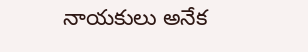నాయకులు అనేక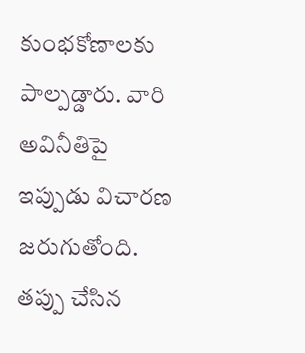కుంభకోణాలకు పాల్పడ్డారు. వారి అవినీతిపై ఇప్పుడు విచారణ జరుగుతోంది. తప్పు చేసిన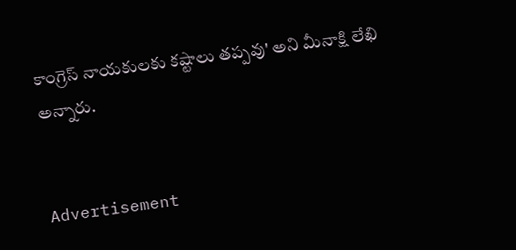కాంగ్రెస్ నాయకులకు కష్టాలు తప్పవు' అని మీనాక్షి లేఖి అన్నారు.


Advertisement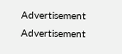Advertisement
Advertisement